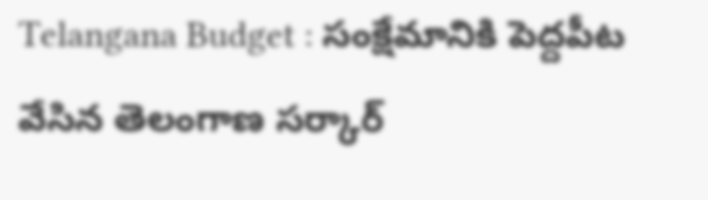Telangana Budget : సంక్షేమానికి పెద్దపీట వేసిన తెలంగాణ సర్కార్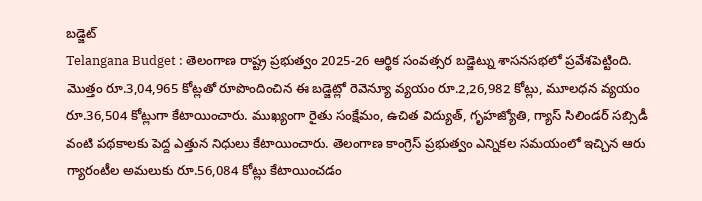బడ్జెట్
Telangana Budget : తెలంగాణ రాష్ట్ర ప్రభుత్వం 2025-26 ఆర్థిక సంవత్సర బడ్జెట్ను శాసనసభలో ప్రవేశపెట్టింది. మొత్తం రూ.3,04,965 కోట్లతో రూపొందించిన ఈ బడ్జెట్లో రెవెన్యూ వ్యయం రూ.2,26,982 కోట్లు, మూలధన వ్యయం రూ.36,504 కోట్లుగా కేటాయించారు. ముఖ్యంగా రైతు సంక్షేమం, ఉచిత విద్యుత్, గృహజ్యోతి, గ్యాస్ సిలిండర్ సబ్సిడీ వంటి పథకాలకు పెద్ద ఎత్తున నిధులు కేటాయించారు. తెలంగాణ కాంగ్రెస్ ప్రభుత్వం ఎన్నికల సమయంలో ఇచ్చిన ఆరు గ్యారంటీల అమలుకు రూ.56,084 కోట్లు కేటాయించడం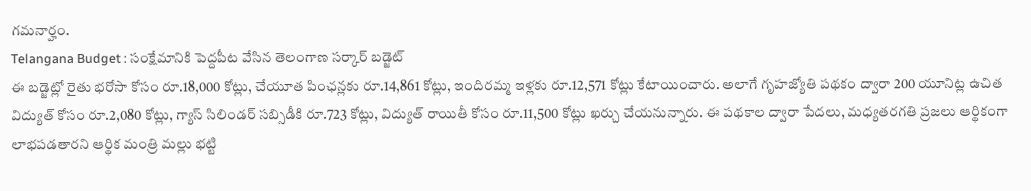గమనార్హం.
Telangana Budget : సంక్షేమానికి పెద్దపీట వేసిన తెలంగాణ సర్కార్ బడ్జెట్
ఈ బడ్జెట్లో రైతు భరోసా కోసం రూ.18,000 కోట్లు, చేయూత పింఛన్లకు రూ.14,861 కోట్లు, ఇందిరమ్మ ఇళ్లకు రూ.12,571 కోట్లు కేటాయించారు. అలాగే గృహజ్యోతి పథకం ద్వారా 200 యూనిట్ల ఉచిత విద్యుత్ కోసం రూ.2,080 కోట్లు, గ్యాస్ సిలిండర్ సబ్సిడీకి రూ.723 కోట్లు, విద్యుత్ రాయితీ కోసం రూ.11,500 కోట్లు ఖర్చు చేయనున్నారు. ఈ పథకాల ద్వారా పేదలు, మధ్యతరగతి ప్రజలు ఆర్థికంగా లాభపడతారని ఆర్థిక మంత్రి మల్లు భట్టి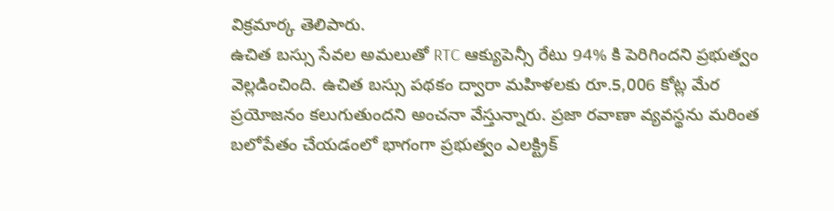విక్రమార్క తెలిపారు.
ఉచిత బస్సు సేవల అమలుతో RTC ఆక్యుపెన్సీ రేటు 94% కి పెరిగిందని ప్రభుత్వం వెల్లడించింది. ఉచిత బస్సు పథకం ద్వారా మహిళలకు రూ.5,006 కోట్ల మేర ప్రయోజనం కలుగుతుందని అంచనా వేస్తున్నారు. ప్రజా రవాణా వ్యవస్థను మరింత బలోపేతం చేయడంలో భాగంగా ప్రభుత్వం ఎలక్ట్రిక్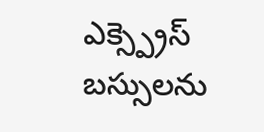ఎక్స్ప్రెస్ బస్సులను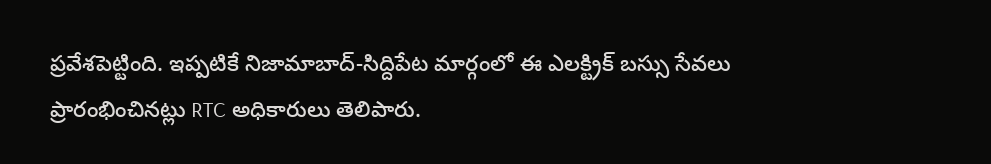ప్రవేశపెట్టింది. ఇప్పటికే నిజామాబాద్-సిద్దిపేట మార్గంలో ఈ ఎలక్ట్రిక్ బస్సు సేవలు ప్రారంభించినట్లు RTC అధికారులు తెలిపారు.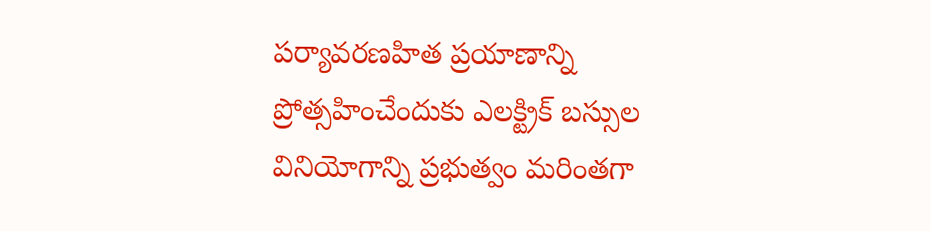పర్యావరణహిత ప్రయాణాన్ని ప్రోత్సహించేందుకు ఎలక్ట్రిక్ బస్సుల వినియోగాన్ని ప్రభుత్వం మరింతగా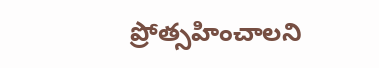ప్రోత్సహించాలని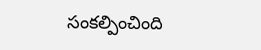సంకల్పించింది